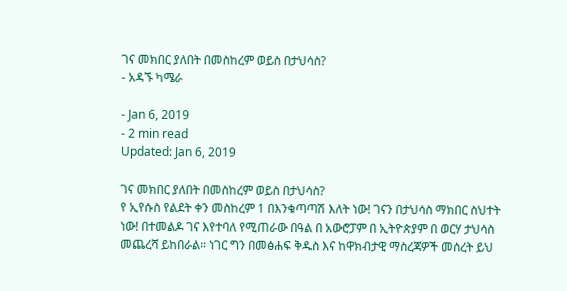ገና መክበር ያለበት በመስከረም ወይስ በታህሳስ?
- አዳኙ ካሜራ

- Jan 6, 2019
- 2 min read
Updated: Jan 6, 2019

ገና መክበር ያለበት በመስከረም ወይስ በታህሳስ?
የ ኢየሱስ የልደት ቀን መስከረም 1 በእንቁጣጣሽ እለት ነው! ገናን በታህሳስ ማክበር ስህተት ነው! በተመልዶ ገና እየተባለ የሚጠራው በዓል በ አውሮፓም በ ኢትዮጵያም በ ወርሃ ታህሳስ መጨረሻ ይከበራል። ነገር ግን በመፅሐፍ ቅዱስ እና ከዋክብታዊ ማስረጃዎች መሰረት ይህ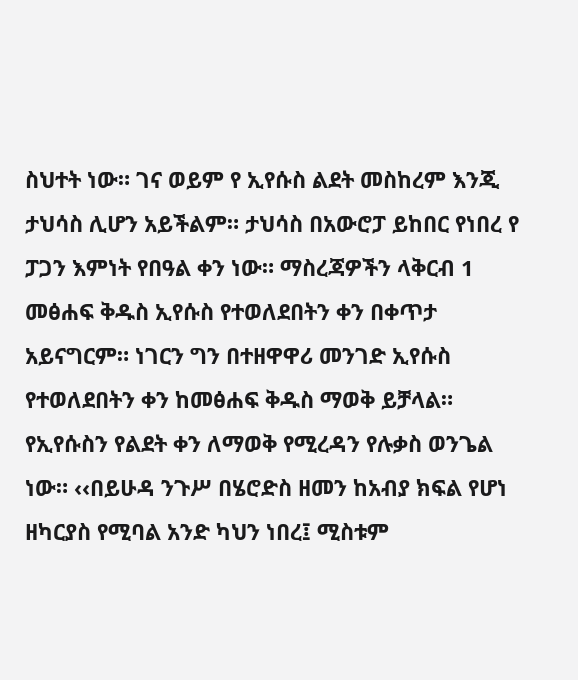ስህተት ነው። ገና ወይም የ ኢየሱስ ልደት መስከረም እንጂ ታህሳስ ሊሆን አይችልም። ታህሳስ በአውሮፓ ይከበር የነበረ የ ፓጋን እምነት የበዓል ቀን ነው። ማስረጃዎችን ላቅርብ 1 መፅሐፍ ቅዱስ ኢየሱስ የተወለደበትን ቀን በቀጥታ አይናግርም። ነገርን ግን በተዘዋዋሪ መንገድ ኢየሱስ የተወለደበትን ቀን ከመፅሐፍ ቅዱስ ማወቅ ይቻላል። የኢየሱስን የልደት ቀን ለማወቅ የሚረዳን የሉቃስ ወንጌል ነው። ‹‹በይሁዳ ንጉሥ በሄሮድስ ዘመን ከአብያ ክፍል የሆነ ዘካርያስ የሚባል አንድ ካህን ነበረ፤ ሚስቱም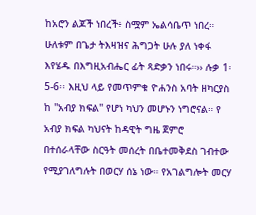ከአሮን ልጆች ነበረች፥ ስሟም ኤልሳቤጥ ነበረ። ሁለቱም በጌታ ትእዛዝና ሕግጋት ሁሉ ያለ ነቀፋ እየሄዱ በእግዚአብሔር ፊት ጻድቃን ነበሩ።›› ሉቃ 1፡5-6፡፡ እዚህ ላይ የመጥምቁ ዮሐንስ አባት ዘካርያስ ከ ''አብያ ክፍል'' የሆነ ካህን መሆኑን ነግሮናል። የ አብያ ክፍል ካህናት ከዳዊት ግዜ ጀምሮ በተሰራላቸው ስርዓት መሰረት በቤተመቅደስ ገብተው የሚያገለግሉት በወርሃ ሰኔ ነው። የአገልግሎት መርሃ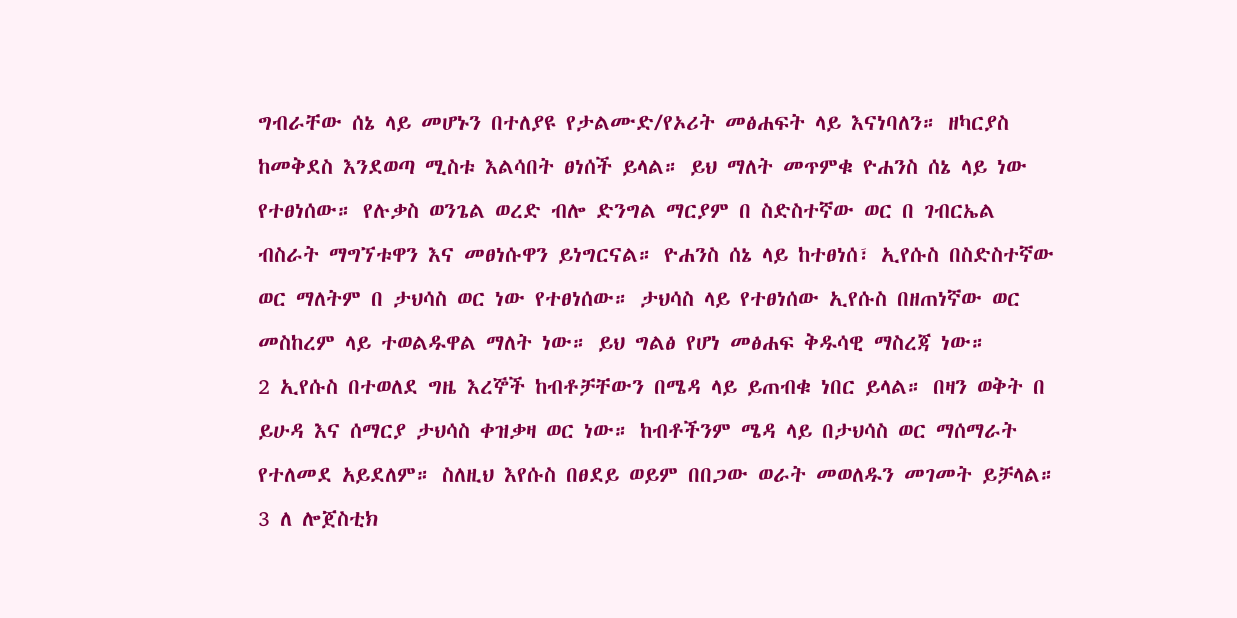ግብራቸው ሰኔ ላይ መሆኑን በተለያዩ የታልሙድ/የኦሪት መፅሐፍት ላይ እናነባለን። ዘካርያስ ከመቅደስ እንደወጣ ሚስቱ እልሳበት ፀነሰች ይላል። ይህ ማለት መጥምቁ ዮሐንስ ሰኔ ላይ ነው የተፀነሰው። የሉቃስ ወንጌል ወረድ ብሎ ድንግል ማርያም በ ስድስተኛው ወር በ ገብርኤል ብስራት ማግኘቱዋን እና መፀነሱዋን ይነግርናል። ዮሐንስ ሰኔ ላይ ከተፀነሰ፣ ኢየሱስ በስድስተኛው ወር ማለትም በ ታህሳስ ወር ነው የተፀነሰው። ታህሳስ ላይ የተፀነሰው ኢየሱስ በዘጠነኛው ወር መስከረም ላይ ተወልዱዋል ማለት ነው። ይህ ግልፅ የሆነ መፅሐፍ ቅዱሳዊ ማስረጃ ነው።
2 ኢየሱስ በተወለደ ግዜ እረኞች ከብቶቻቸውን በሜዳ ላይ ይጠብቁ ነበር ይላል። በዛን ወቅት በ ይሁዳ እና ሰማርያ ታህሳስ ቀዝቃዛ ወር ነው። ከብቶችንም ሜዳ ላይ በታህሳስ ወር ማሰማራት የተለመደ አይደለም። ስለዚህ እየሱስ በፀደይ ወይም በበጋው ወራት መወለዱን መገመት ይቻላል።
3 ለ ሎጀስቲክ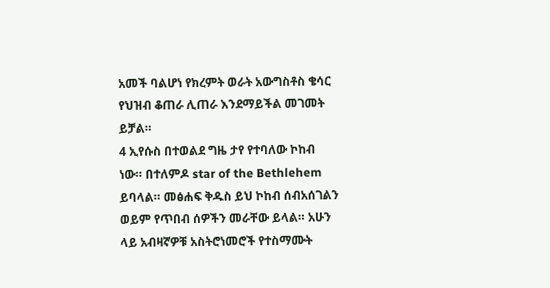አመች ባልሆነ የክረምት ወራት አውግስቶስ ቄሳር የህዝብ ቆጠራ ሊጠራ እንደማይችል መገመት ይቻል።
4 ኢየሱስ በተወልደ ግዜ ታየ የተባለው ኮከብ ነው። በተለምዶ star of the Bethlehem ይባላል። መፅሐፍ ቅዱስ ይህ ኮከብ ሰብአሰገልን ወይም የጥበብ ሰዎችን መራቸው ይላል። አሁን ላይ አብዛኛዎቹ አስትሮነመሮች የተስማሙት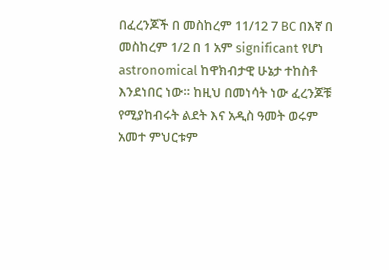በፈረንጆች በ መስከረም 11/12 7 BC በእኛ በ መስከረም 1/2 በ 1 አም significant የሆነ astronomical ከዋክብታዊ ሁኔታ ተከስቶ እንደነበር ነው። ከዚህ በመነሳት ነው ፈረንጆቹ የሚያከብሩት ልደት እና አዲስ ዓመት ወሩም አመተ ምህርቱም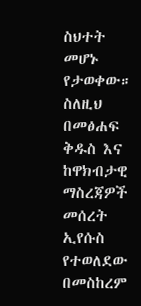ስህተት መሆኑ የታወቀው።
ስለዚህ በመፅሐፍ ቅዱስ እና ከዋክብታዊ ማስረጃዎች መሰረት ኢየሱስ የተወለደው በመስከረም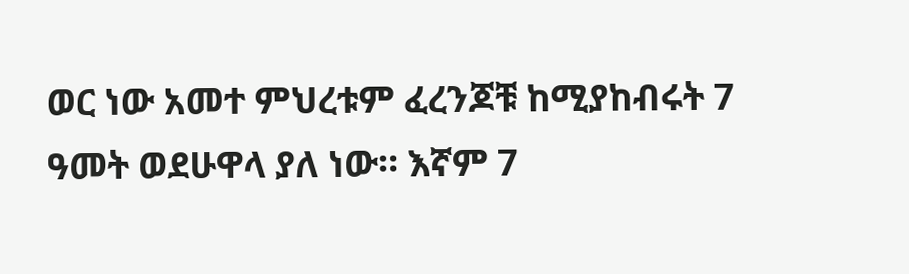ወር ነው አመተ ምህረቱም ፈረንጆቹ ከሚያከብሩት 7 ዓመት ወደሁዋላ ያለ ነው። እኛም 7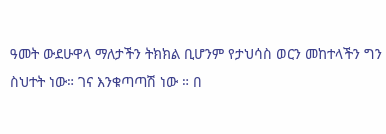ዓመት ውደሁዋላ ማለታችን ትክክል ቢሆንም የታህሳስ ወርን መከተላችን ግን ስህተት ነው። ገና እንቁጣጣሽ ነው ። በ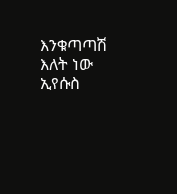እንቁጣጣሽ እለት ነው ኢየሱስ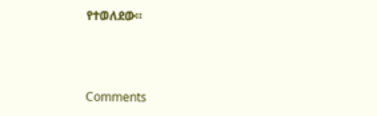የተወለደው።



Comments